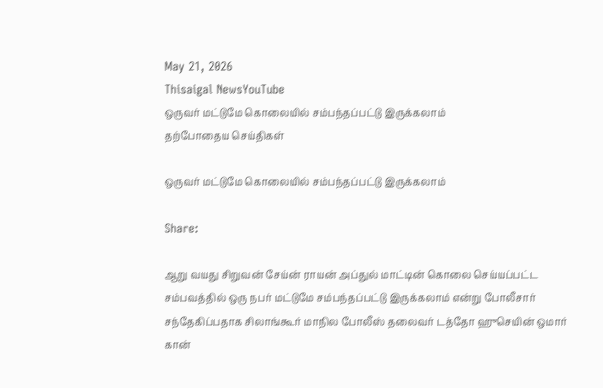May 21, 2026
Thisaigal NewsYouTube
ஒருவர் மட்டுமே கொலையில் சம்பந்தப்பட்டு இருக்கலாம்
தற்போதைய செய்திகள்

ஒருவர் மட்டுமே கொலையில் சம்பந்தப்பட்டு இருக்கலாம்

Share:

ஆறு வயது சிறுவன் சேய்ன் ராயன் அப்துல் மாட்டின் கொலை செய்யப்பட்ட சம்பவத்தில் ஒரு நபர் மட்டுமே சம்பந்தப்பட்டு இருக்கலாம் என்று போலீசார் சந்தேகிப்பதாக சிலாங்கூர் மாநில போலீஸ் தலைவர் டத்தோ ஹுசெயின் ஒமார் கான்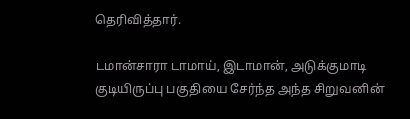தெரிவித்தார்.

டமான்சாரா டாமாய், இடாமான், அடுக்குமாடி குடியிருப்பு பகுதியை சேர்ந்த அந்த சிறுவனின்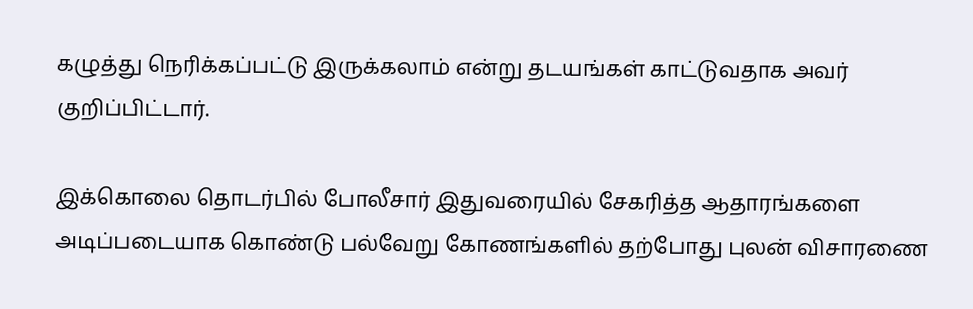கழுத்து நெரிக்கப்பட்டு இருக்கலாம் என்று தடயங்கள் காட்டுவதாக அவர் குறிப்பிட்டார்.

இக்கொலை தொடர்பில் போலீசார் இதுவரையில் சேகரித்த ஆதாரங்களை அடிப்படையாக கொண்டு பல்வேறு கோணங்களில் தற்போது புலன் விசாரணை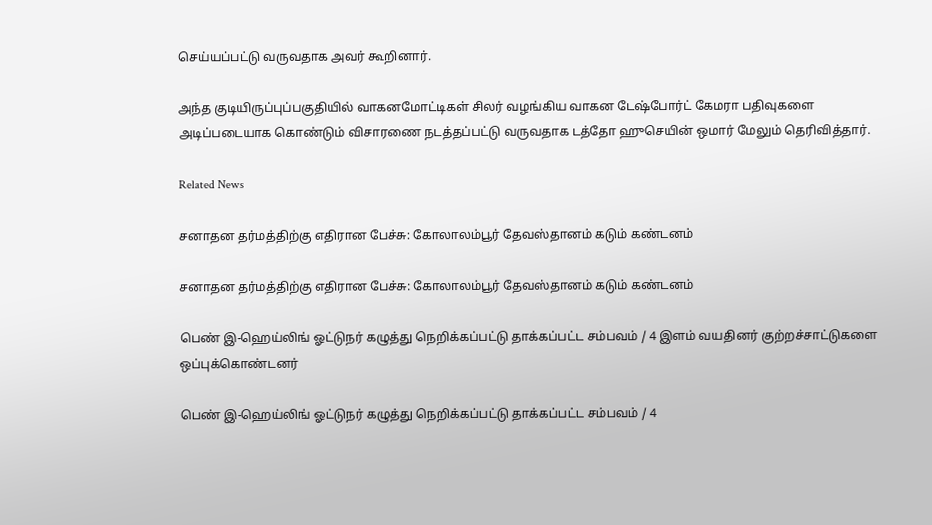செய்யப்பட்டு வருவதாக அவர் கூறினார்.

அந்த குடியிருப்புப்பகுதியில் வாகனமோட்டிகள் சிலர் வழங்கிய வாகன டேஷ்போர்ட் கேமரா பதிவுகளை அடிப்படையாக கொண்டும் விசாரணை நடத்தப்பட்டு வருவதாக டத்தோ ஹுசெயின் ஒமார் மேலும் தெரிவித்தார்.

Related News

சனாதன தர்மத்திற்கு எதிரான பேச்சு: கோலாலம்பூர் தேவஸ்தானம் கடும் கண்டனம்

சனாதன தர்மத்திற்கு எதிரான பேச்சு: கோலாலம்பூர் தேவஸ்தானம் கடும் கண்டனம்

பெண் இ-ஹெய்லிங் ஓட்டுநர் கழுத்து நெறிக்கப்பட்டு தாக்கப்பட்ட சம்பவம் / 4 இளம் வயதினர் குற்றச்சாட்டுகளை ஒப்புக்கொண்டனர்

பெண் இ-ஹெய்லிங் ஓட்டுநர் கழுத்து நெறிக்கப்பட்டு தாக்கப்பட்ட சம்பவம் / 4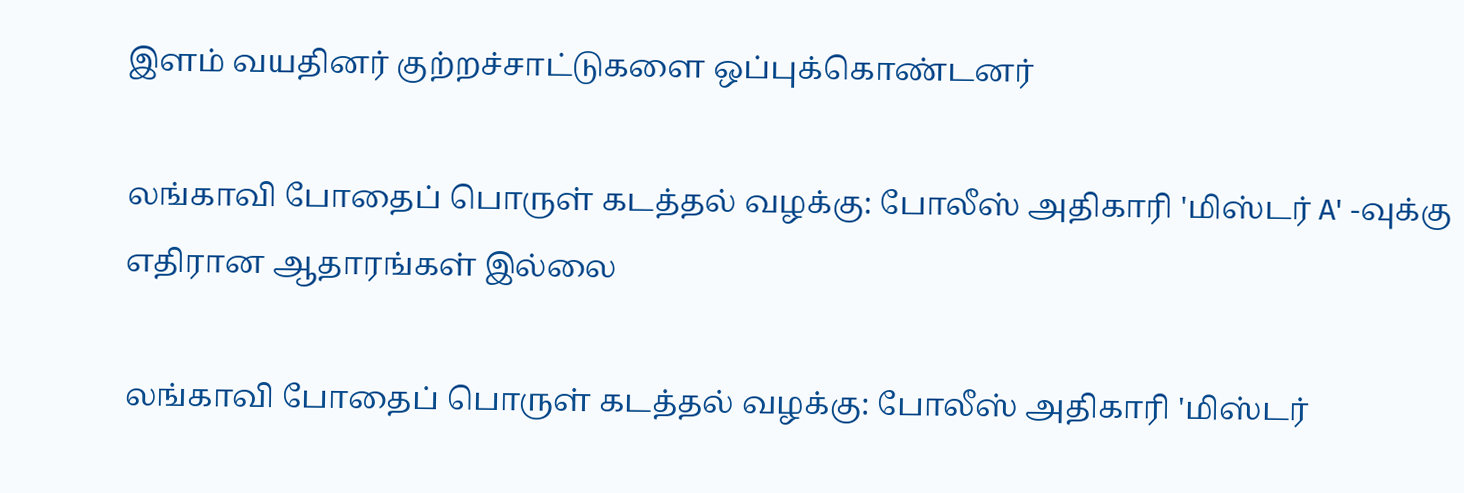இளம் வயதினர் குற்றச்சாட்டுகளை ஒப்புக்கொண்டனர்

லங்காவி போதைப் பொருள் கடத்தல் வழக்கு: போலீஸ் அதிகாரி 'மிஸ்டர் A' -வுக்கு எதிரான ஆதாரங்கள் இல்லை

லங்காவி போதைப் பொருள் கடத்தல் வழக்கு: போலீஸ் அதிகாரி 'மிஸ்டர்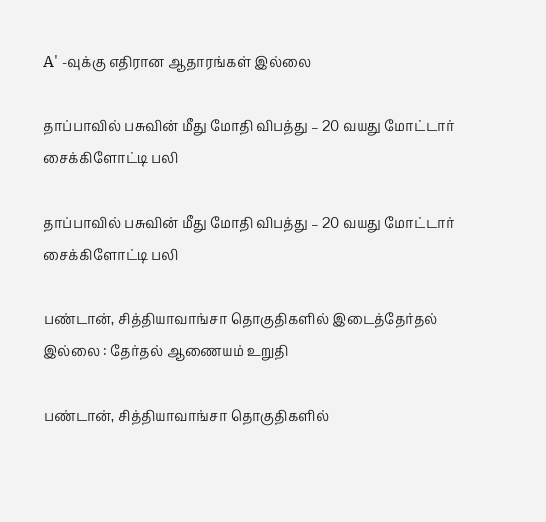A' -வுக்கு எதிரான ஆதாரங்கள் இல்லை

தாப்பாவில் பசுவின் மீது மோதி விபத்து – 20 வயது மோட்டார் சைக்கிளோட்டி பலி

தாப்பாவில் பசுவின் மீது மோதி விபத்து – 20 வயது மோட்டார் சைக்கிளோட்டி பலி

பண்டான், சித்தியாவாங்சா தொகுதிகளில் இடைத்தேர்தல் இல்லை : தேர்தல் ஆணையம் உறுதி

பண்டான், சித்தியாவாங்சா தொகுதிகளில்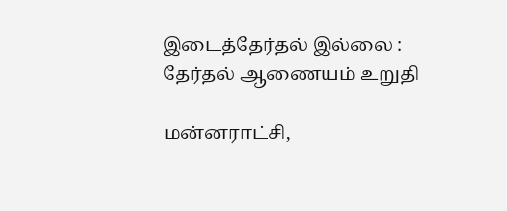இடைத்தேர்தல் இல்லை : தேர்தல் ஆணையம் உறுதி

மன்னராட்சி,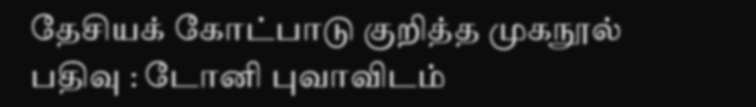தேசியக் கோட்பாடு குறித்த முகநூல் பதிவு : டோனி புவாவிடம்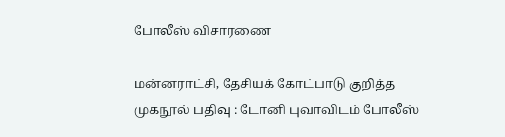போலீஸ் விசாரணை

மன்னராட்சி, தேசியக் கோட்பாடு குறித்த முகநூல் பதிவு : டோனி புவாவிடம் போலீஸ்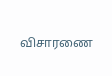விசாரணை